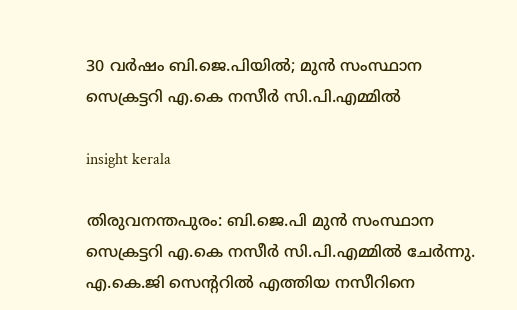30 വർഷം ബി.ജെ.പിയിൽ; മുൻ സംസ്ഥാന സെക്രട്ടറി എ.കെ നസീർ സി.പി.എമ്മിൽ

insight kerala

തിരുവനന്തപുരം: ബി.ജെ.പി മുൻ സംസ്ഥാന സെക്രട്ടറി എ.കെ നസീർ സി.പി.എമ്മിൽ ചേർന്നു. എ.കെ.ജി സെൻ്ററിൽ എത്തിയ നസീറിനെ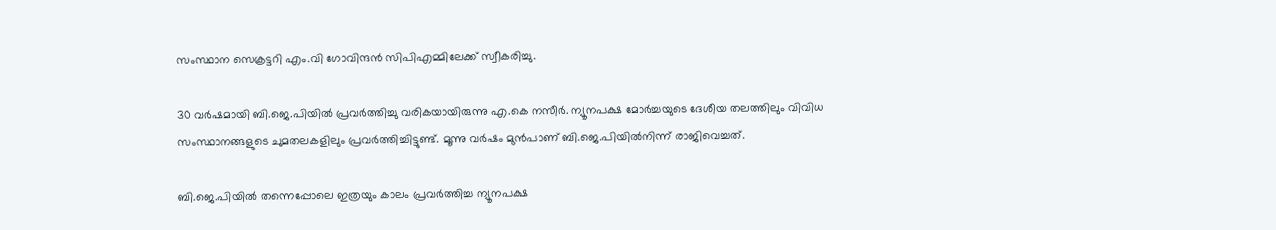സംസ്ഥാന സെക്രട്ടറി എം.വി ഗോവിന്ദൻ സിപിഎമ്മിലേക്ക് സ്വീകരിച്ചു.

30 വർഷമായി ബി.ജെ.പിയിൽ പ്രവർത്തിച്ചു വരികയായിരുന്നു എ.കെ നസീർ. ന്യൂനപക്ഷ മോർച്ചയുടെ ദേശീയ തലത്തിലും വിവിധ സംസ്ഥാനങ്ങളുടെ ചുമതലകളിലും പ്രവർത്തിച്ചിട്ടുണ്ട്. മൂന്നു വർഷം മുൻപാണ് ബി.ജെ.പിയിൽനിന്ന് രാജിവെച്ചത്.

ബി.ജെ.പിയിൽ തന്നെപ്പോലെ ഇത്രയും കാലം പ്രവർത്തിച്ച ന്യൂനപക്ഷ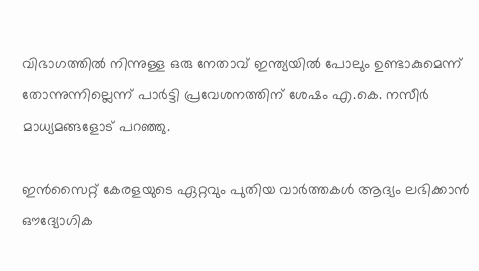വിഭാഗത്തിൽ നിന്നുള്ള ഒരു നേതാവ് ഇന്ത്യയിൽ പോലും ഉണ്ടാകുമെന്ന് തോന്നുന്നില്ലെന്ന് പാർട്ടി പ്രവേശനത്തിന് ശേഷം എ.കെ. നസീർ മാധ്യമങ്ങളോട് പറഞ്ഞു.

ഇൻസൈറ്റ് കേരളയുടെ ഏറ്റവും പുതിയ വാർത്തകൾ ആദ്യം ലഭിക്കാൻ ഔദ്യോഗിക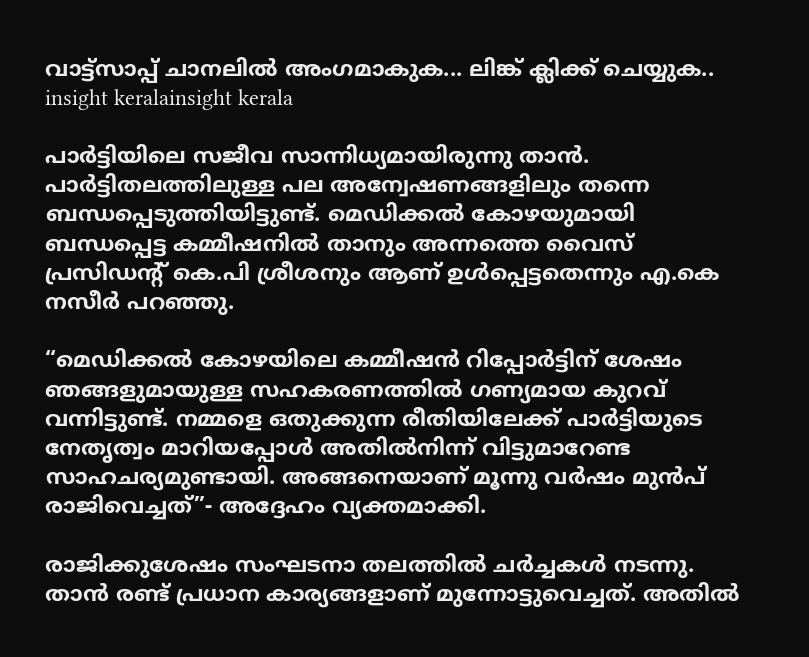വാട്ട്‌സാപ്പ് ചാനലിൽ അംഗമാകുക... ലിങ്ക് ക്ലിക്ക് ചെയ്യുക..
insight keralainsight kerala

പാർട്ടിയിലെ സജീവ സാന്നിധ്യമായിരുന്നു താൻ. പാർട്ടിതലത്തിലുള്ള പല അന്വേഷണങ്ങളിലും തന്നെ ബന്ധപ്പെടുത്തിയിട്ടുണ്ട്. മെഡിക്കൽ കോഴയുമായി ബന്ധപ്പെട്ട കമ്മീഷനിൽ താനും അന്നത്തെ വൈസ് പ്രസിഡൻ്റ് കെ.പി ശ്രീശനും ആണ് ഉൾപ്പെട്ടതെന്നും എ.കെ നസീർ പറഞ്ഞു.

“മെഡിക്കൽ കോഴയിലെ കമ്മീഷൻ റിപ്പോർട്ടിന് ശേഷം ഞങ്ങളുമായുള്ള സഹകരണത്തിൽ ഗണ്യമായ കുറവ് വന്നിട്ടുണ്ട്. നമ്മളെ ഒതുക്കുന്ന രീതിയിലേക്ക് പാർട്ടിയുടെ നേതൃത്വം മാറിയപ്പോൾ അതിൽനിന്ന് വിട്ടുമാറേണ്ട സാഹചര്യമുണ്ടായി. അങ്ങനെയാണ് മൂന്നു വർഷം മുൻപ് രാജിവെച്ചത്”- അദ്ദേഹം വ്യക്തമാക്കി.

രാജിക്കുശേഷം സംഘടനാ തലത്തിൽ ചർച്ചകൾ നടന്നു. താൻ രണ്ട് പ്രധാന കാര്യങ്ങളാണ് മുന്നോട്ടുവെച്ചത്. അതിൽ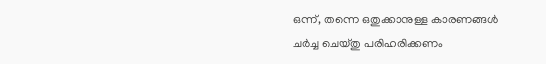ഒന്ന്, തന്നെ ഒതുക്കാനുള്ള കാരണങ്ങൾ ചർച്ച ചെയ്തു പരിഹരിക്കണം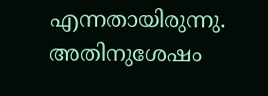എന്നതായിരുന്നു. അതിനുശേഷം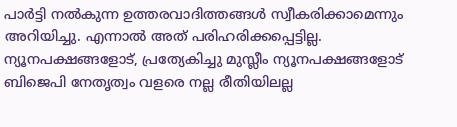പാർട്ടി നൽകുന്ന ഉത്തരവാദിത്തങ്ങൾ സ്വീകരിക്കാമെന്നും അറിയിച്ചു. എന്നാൽ അത് പരിഹരിക്കപ്പെട്ടില്ല. ന്യൂനപക്ഷങ്ങളോട്, പ്രത്യേകിച്ചു മുസ്ലീം ന്യൂനപക്ഷങ്ങളോട് ബിജെപി നേതൃത്വം വളരെ നല്ല രീതിയിലല്ല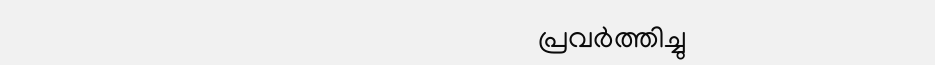പ്രവർത്തിച്ചു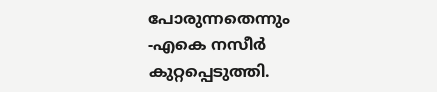പോരുന്നതെന്നും -എകെ നസീർ കുറ്റപ്പെടുത്തി.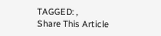TAGGED: ,
Share This Article